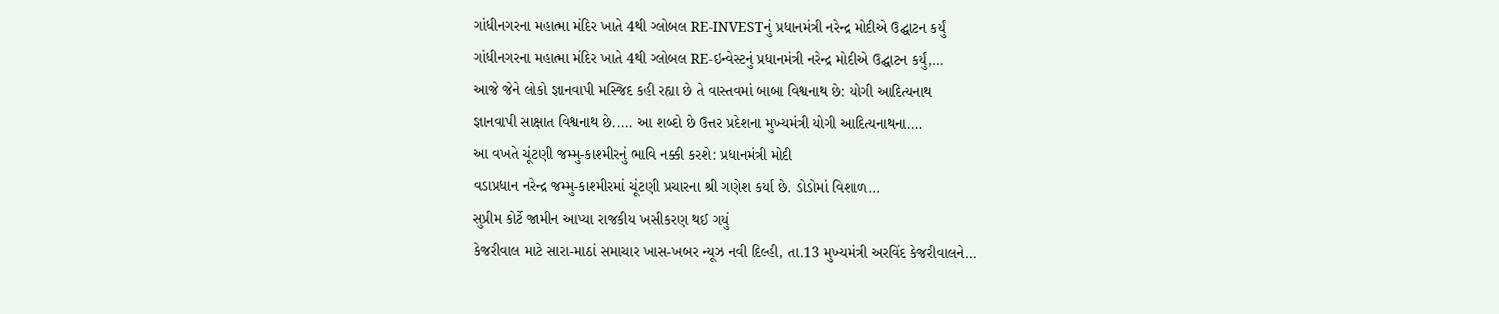ગાંધીનગરના મહાત્મા મંદિર ખાતે 4થી ગ્લોબલ RE-INVESTનું પ્રધાનમંત્રી નરેન્દ્ર મોદીએ ઉદ્ઘાટન કર્યું
ગાંધીનગરના મહાત્મા મંદિર ખાતે 4થી ગ્લોબલ RE-ઇન્વેસ્ટનું પ્રધાનમંત્રી નરેન્દ્ર મોદીએ ઉદ્ઘાટન કર્યું,…
આજે જેને લોકો જ્ઞાનવાપી મસ્જિદ કહી રહ્યા છે તે વાસ્તવમાં બાબા વિશ્વનાથ છે: યોગી આદિત્યનાથ
જ્ઞાનવાપી સાક્ષાત વિશ્વનાથ છે..... આ શબ્દો છે ઉત્તર પ્રદેશના મુખ્યમંત્રી યોગી આદિત્યનાથના.…
આ વખતે ચૂંટણી જમ્મુ-કાશ્મીરનું ભાવિ નક્કી કરશે: પ્રધાનમંત્રી મોદી
વડાપ્રધાન નરેન્દ્ર જમ્મુ-કાશ્મીરમાં ચૂંટણી પ્રચારના શ્રી ગણેશ કર્યા છે. ડોડોમાં વિશાળ…
સુપ્રીમ કોર્ટે જામીન આપ્યા રાજકીય ખસીકરણ થઈ ગયું
કેજરીવાલ માટે સારા-માઠાં સમાચાર ખાસ-ખબર ન્યૂઝ નવી દિલ્હી, તા.13 મુખ્યમંત્રી અરવિંદ કેજરીવાલને…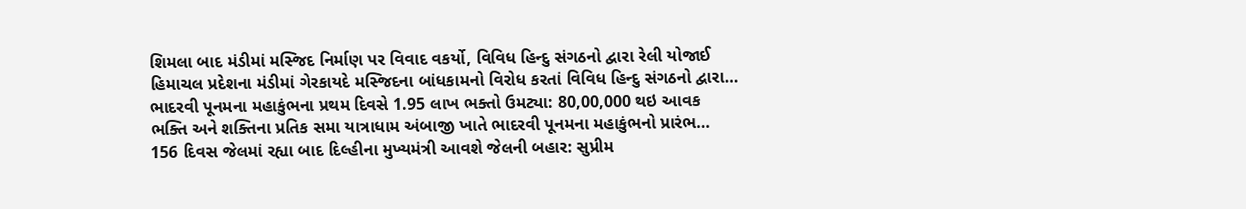શિમલા બાદ મંડીમાં મસ્જિદ નિર્માણ પર વિવાદ વકર્યો, વિવિધ હિન્દુ સંગઠનો દ્વારા રેલી યોજાઈ
હિમાચલ પ્રદેશના મંડીમાં ગેરકાયદે મસ્જિદના બાંધકામનો વિરોધ કરતાં વિવિધ હિન્દુ સંગઠનો દ્વારા…
ભાદરવી પૂનમના મહાકુંભના પ્રથમ દિવસે 1.95 લાખ ભક્તો ઉમટ્યા: 80,00,000 થઇ આવક
ભક્તિ અને શક્તિના પ્રતિક સમા યાત્રાધામ અંબાજી ખાતે ભાદરવી પૂનમના મહાકુંભનો પ્રારંભ…
156 દિવસ જેલમાં રહ્યા બાદ દિલ્હીના મુખ્યમંત્રી આવશે જેલની બહાર: સુપ્રીમ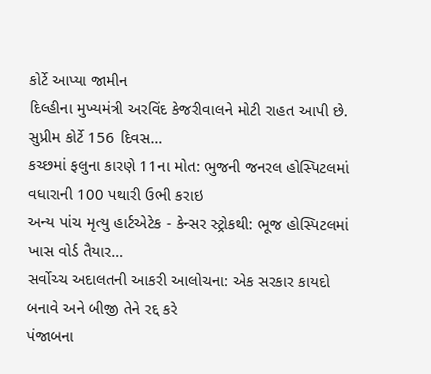કોર્ટે આપ્યા જામીન
દિલ્હીના મુખ્યમંત્રી અરવિંદ કેજરીવાલને મોટી રાહત આપી છે. સુપ્રીમ કોર્ટે 156 દિવસ…
કચ્છમાં ફલુના કારણે 11ના મોત: ભુજની જનરલ હોસ્પિટલમાં વધારાની 100 પથારી ઉભી કરાઇ
અન્ય પાંચ મૃત્યુ હાર્ટએટેક - કેન્સર સ્ટ્રોકથી: ભૂજ હોસ્પિટલમાં ખાસ વોર્ડ તૈયાર…
સર્વોચ્ચ અદાલતની આકરી આલોચના: એક સરકાર કાયદો બનાવે અને બીજી તેને રદ્દ કરે
પંજાબના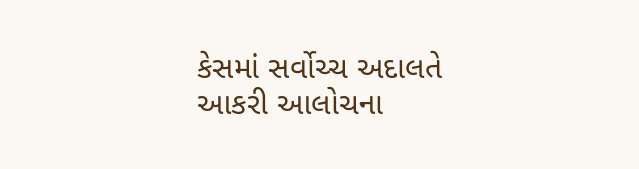કેસમાં સર્વોચ્ચ અદાલતે આકરી આલોચના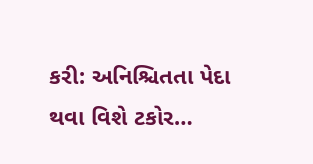કરી: અનિશ્ચિતતા પેદા થવા વિશે ટકોર…